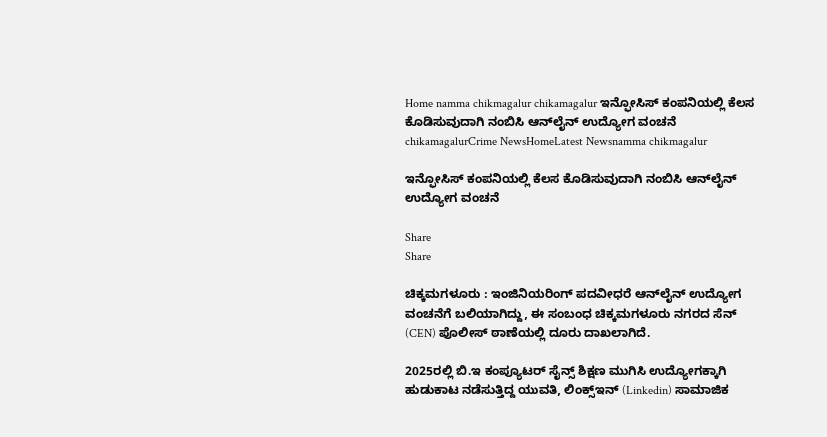Home namma chikmagalur chikamagalur ಇನ್ಫೋಸಿಸ್ ಕಂಪನಿಯಲ್ಲಿ ಕೆಲಸ ಕೊಡಿಸುವುದಾಗಿ ನಂಬಿಸಿ ಆನ್‌ಲೈನ್ ಉದ್ಯೋಗ ವಂಚನೆ
chikamagalurCrime NewsHomeLatest Newsnamma chikmagalur

ಇನ್ಫೋಸಿಸ್ ಕಂಪನಿಯಲ್ಲಿ ಕೆಲಸ ಕೊಡಿಸುವುದಾಗಿ ನಂಬಿಸಿ ಆನ್‌ಲೈನ್ ಉದ್ಯೋಗ ವಂಚನೆ

Share
Share

ಚಿಕ್ಕಮಗಳೂರು : ಇಂಜಿನಿಯರಿಂಗ್ ಪದವೀಧರೆ ಆನ್‌ಲೈನ್ ಉದ್ಯೋಗ ವಂಚನೆಗೆ ಬಲಿಯಾಗಿದ್ದು, ಈ ಸಂಬಂಧ ಚಿಕ್ಕಮಗಳೂರು ನಗರದ ಸೆನ್ (CEN) ಪೊಲೀಸ್ ಠಾಣೆಯಲ್ಲಿ ದೂರು ದಾಖಲಾಗಿದೆ.

2025ರಲ್ಲಿ ಬಿ.ಇ ಕಂಪ್ಯೂಟರ್ ಸೈನ್ಸ್ ಶಿಕ್ಷಣ ಮುಗಿಸಿ ಉದ್ಯೋಗಕ್ಕಾಗಿ ಹುಡುಕಾಟ ನಡೆಸುತ್ತಿದ್ದ ಯುವತಿ, ಲಿಂಕ್ಸ್‌ಇನ್ (Linkedin) ಸಾಮಾಜಿಕ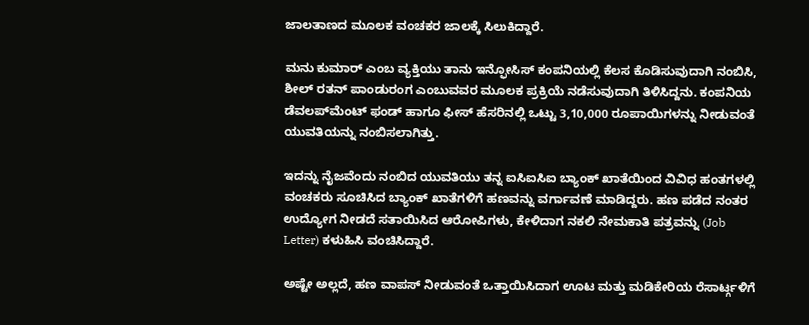ಜಾಲತಾಣದ ಮೂಲಕ ವಂಚಕರ ಜಾಲಕ್ಕೆ ಸಿಲುಕಿದ್ದಾರೆ.

ಮನು ಕುಮಾ‌ರ್ ಎಂಬ ವ್ಯಕ್ತಿಯು ತಾನು ಇನ್ಫೋಸಿಸ್ ಕಂಪನಿಯಲ್ಲಿ ಕೆಲಸ ಕೊಡಿಸುವುದಾಗಿ ನಂಬಿಸಿ, ಶೀಲ್ ರತನ್ ಪಾಂಡುರಂಗ ಎಂಬುವವರ ಮೂಲಕ ಪ್ರಕ್ರಿಯೆ ನಡೆಸುವುದಾಗಿ ತಿಳಿಸಿದ್ದನು. ಕಂಪನಿಯ ಡೆವಲಪ್‌ಮೆಂಟ್ ಫಂಡ್ ಹಾಗೂ ಫೀಸ್ ಹೆಸರಿನಲ್ಲಿ ಒಟ್ಟು 3,10,000 ರೂಪಾಯಿಗಳನ್ನು ನೀಡುವಂತೆ ಯುವತಿಯನ್ನು ನಂಬಿಸಲಾಗಿತ್ತು.

ಇದನ್ನು ನೈಜವೆಂದು ನಂಬಿದ ಯುವತಿಯು ತನ್ನ ಐಸಿಐಸಿಐ ಬ್ಯಾಂಕ್ ಖಾತೆಯಿಂದ ವಿವಿಧ ಹಂತಗಳಲ್ಲಿ ವಂಚಕರು ಸೂಚಿಸಿದ ಬ್ಯಾಂಕ್ ಖಾತೆಗಳಿಗೆ ಹಣವನ್ನು ವರ್ಗಾವಣೆ ಮಾಡಿದ್ದರು. ಹಣ ಪಡೆದ ನಂತರ ಉದ್ಯೋಗ ನೀಡದೆ ಸತಾಯಿಸಿದ ಆರೋಪಿಗಳು, ಕೇಳಿದಾಗ ನಕಲಿ ನೇಮಕಾತಿ ಪತ್ರವನ್ನು (Job Letter) ಕಳುಹಿಸಿ ವಂಚಿಸಿದ್ದಾರೆ.

ಅಷ್ಟೇ ಅಲ್ಲದೆ, ಹಣ ವಾಪಸ್ ನೀಡುವಂತೆ ಒತ್ತಾಯಿಸಿದಾಗ ಊಟ ಮತ್ತು ಮಡಿಕೇರಿಯ ರೆಸಾರ್ಟ್ಗಳಿಗೆ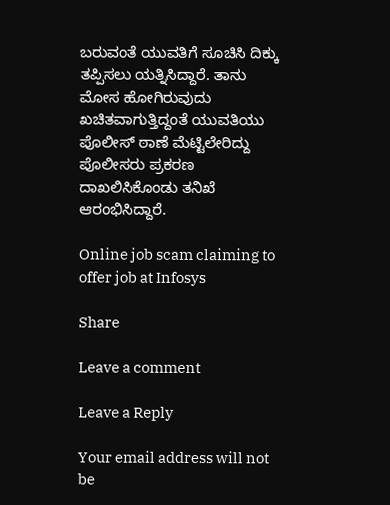ಬರುವಂತೆ ಯುವತಿಗೆ ಸೂಚಿಸಿ ದಿಕ್ಕು ತಪ್ಪಿಸಲು ಯತ್ನಿಸಿದ್ದಾರೆ. ತಾನು ಮೋಸ ಹೋಗಿರುವುದು ಖಚಿತವಾಗುತ್ತಿದ್ದಂತೆ ಯುವತಿಯು ಪೊಲೀಸ್ ಠಾಣೆ ಮೆಟ್ಟಿಲೇರಿದ್ದು ಪೊಲೀಸರು ಪ್ರಕರಣ ದಾಖಲಿಸಿಕೊಂಡು ತನಿಖೆ ಆರಂಭಿಸಿದ್ದಾರೆ.

Online job scam claiming to offer job at Infosys

Share

Leave a comment

Leave a Reply

Your email address will not be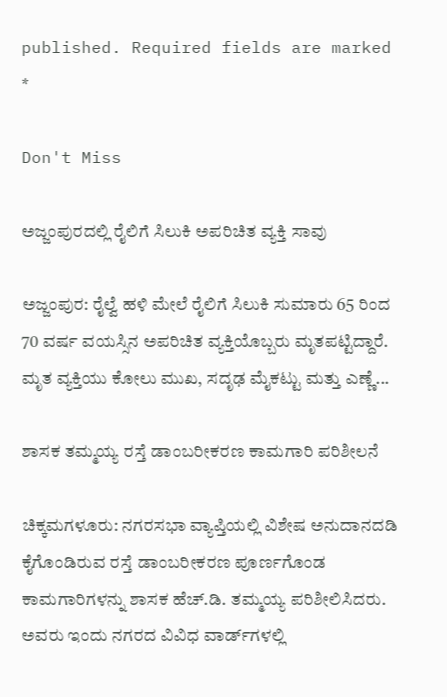published. Required fields are marked *

Don't Miss

ಅಜ್ಜಂಪುರದಲ್ಲಿ ರೈಲಿಗೆ ಸಿಲುಕಿ ಅಪರಿಚಿತ ವ್ಯಕ್ತಿ ಸಾವು

ಅಜ್ಜಂಪುರ: ರೈಲ್ವೆ ಹಳಿ ಮೇಲೆ ರೈಲಿಗೆ ಸಿಲುಕಿ ಸುಮಾರು 65 ರಿಂದ 70 ವರ್ಷ ವಯಸ್ಸಿನ ಅಪರಿಚಿತ ವ್ಯಕ್ತಿಯೊಬ್ಬರು ಮೃತಪಟ್ಟಿದ್ದಾರೆ. ಮೃತ ವ್ಯಕ್ತಿಯು ಕೋಲು ಮುಖ, ಸದೃಢ ಮೈಕಟ್ಟು ಮತ್ತು ಎಣ್ಣೆ...

ಶಾಸಕ ತಮ್ಮಯ್ಯ ರಸ್ತೆ ಡಾಂಬರೀಕರಣ ಕಾಮಗಾರಿ ಪರಿಶೀಲನೆ

ಚಿಕ್ಕಮಗಳೂರು: ನಗರಸಭಾ ವ್ಯಾಪ್ತಿಯಲ್ಲಿ ವಿಶೇಷ ಅನುದಾನದಡಿ ಕೈಗೊಂಡಿರುವ ರಸ್ತೆ ಡಾಂಬರೀಕರಣ ಪೂರ್ಣಗೊಂಡ ಕಾಮಗಾರಿಗಳನ್ನು ಶಾಸಕ ಹೆಚ್.ಡಿ. ತಮ್ಮಯ್ಯ ಪರಿಶೀಲಿಸಿದರು. ಅವರು ಇಂದು ನಗರದ ವಿವಿಧ ವಾರ್ಡ್‌ಗಳಲ್ಲಿ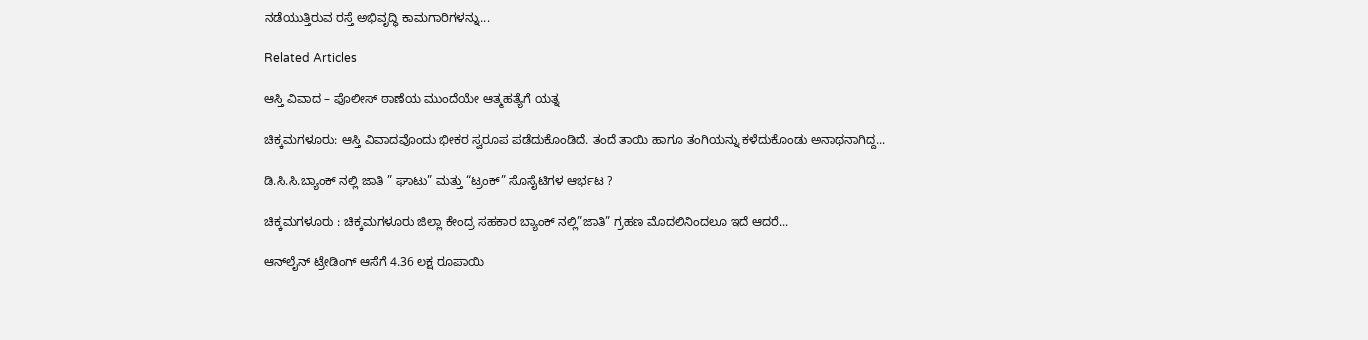ನಡೆಯುತ್ತಿರುವ ರಸ್ತೆ ಅಭಿವೃದ್ಧಿ ಕಾಮಗಾರಿಗಳನ್ನು...

Related Articles

ಆಸ್ತಿ ವಿವಾದ – ಪೊಲೀಸ್ ಠಾಣೆಯ ಮುಂದೆಯೇ ಆತ್ಮಹತ್ಯೆಗೆ ಯತ್ನ

ಚಿಕ್ಕಮಗಳೂರು: ಆಸ್ತಿ ವಿವಾದವೊಂದು ಭೀಕರ ಸ್ವರೂಪ ಪಡೆದುಕೊಂಡಿದೆ. ತಂದೆ ತಾಯಿ ಹಾಗೂ ತಂಗಿಯನ್ನು ಕಳೆದುಕೊಂಡು ಅನಾಥನಾಗಿದ್ದ...

ಡಿ.ಸಿ.ಸಿ.ಬ್ಯಾಂಕ್ ನಲ್ಲಿ ಜಾತಿ ” ಘಾಟು” ಮತ್ತು “ಟ್ರಂಕ್” ಸೊಸೈಟಿಗಳ ಆರ್ಭಟ ?

ಚಿಕ್ಕಮಗಳೂರು : ಚಿಕ್ಕಮಗಳೂರು ಜಿಲ್ಲಾ ಕೇಂದ್ರ ಸಹಕಾರ ಬ್ಯಾಂಕ್ ನಲ್ಲಿ”ಜಾತಿ” ಗ್ರಹಣ ಮೊದಲಿನಿಂದಲೂ ಇದೆ ಆದರೆ...

ಆನ್‌ಲೈನ್ ಟ್ರೇಡಿಂಗ್ ಆಸೆಗೆ 4.36 ಲಕ್ಷ ರೂಪಾಯಿ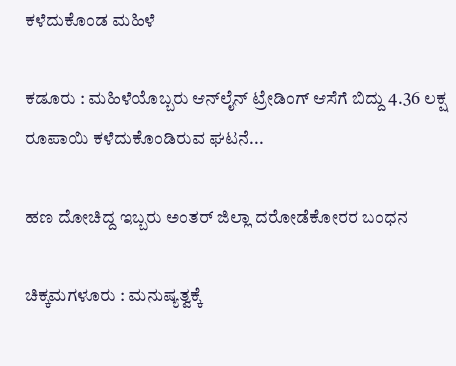ಕಳೆದುಕೊಂಡ ಮಹಿಳೆ

ಕಡೂರು : ಮಹಿಳೆಯೊಬ್ಬರು ಆನ್‌ಲೈನ್ ಟ್ರೇಡಿಂಗ್ ಆಸೆಗೆ ಬಿದ್ದು 4.36 ಲಕ್ಷ ರೂಪಾಯಿ ಕಳೆದುಕೊಂಡಿರುವ ಘಟನೆ...

ಹಣ ದೋಚಿದ್ದ ಇಬ್ಬರು ಅಂತರ್ ಜಿಲ್ಲಾ ದರೋಡೆಕೋರರ ಬಂಧನ

ಚಿಕ್ಕಮಗಳೂರು : ಮನುಷ್ಯತ್ವಕ್ಕೆ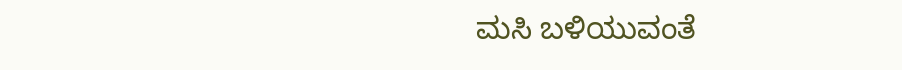ಮಸಿ ಬಳಿಯುವಂತೆ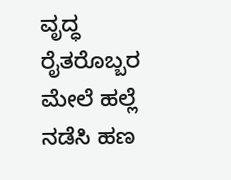ವೃದ್ಧ ರೈತರೊಬ್ಬರ ಮೇಲೆ ಹಲ್ಲೆ ನಡೆಸಿ ಹಣ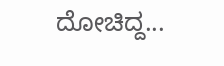ದೋಚಿದ್ದ...